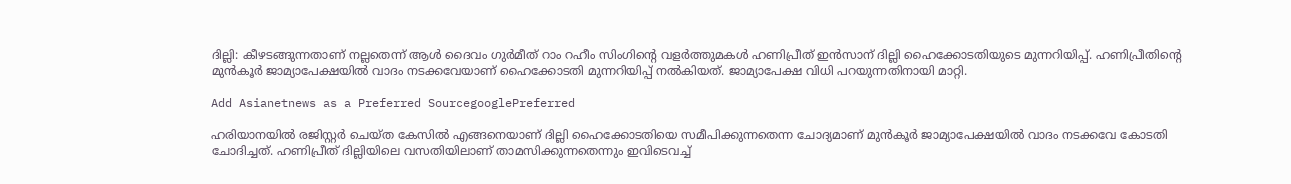ദില്ലി: കീഴടങ്ങുന്നതാണ് നല്ലതെന്ന് ആൾ ദൈവം ഗുര്‍മീത് റാം റഹീം സിംഗിന്‍റെ വളര്‍ത്തുമകൾ ഹണിപ്രീത് ഇൻസാന് ദില്ലി ഹൈക്കോടതിയുടെ മുന്നറിയിപ്പ്. ഹണിപ്രീതിന്റെ മുൻകൂർ ജാമ്യാപേക്ഷയിൽ വാദം നടക്കവേയാണ് ഹൈക്കോടതി മുന്നറിയിപ്പ് നൽകിയത്. ജാമ്യാപേക്ഷ വിധി പറയുന്നതിനായി മാറ്റി.

Add Asianetnews as a Preferred SourcegooglePreferred

ഹരിയാനയിൽ രജിസ്റ്റർ ചെയ്ത കേസിൽ എങ്ങനെയാണ് ദില്ലി ഹൈക്കോടതിയെ സമീപിക്കുന്നതെന്ന ചോദ്യമാണ് മുൻകൂർ ജാമ്യാപേക്ഷയിൽ വാദം നടക്കവേ കോടതി ചോദിച്ചത്. ഹണിപ്രീത് ദില്ലിയിലെ വസതിയിലാണ് താമസിക്കുന്നതെന്നും ഇവിടെവച്ച്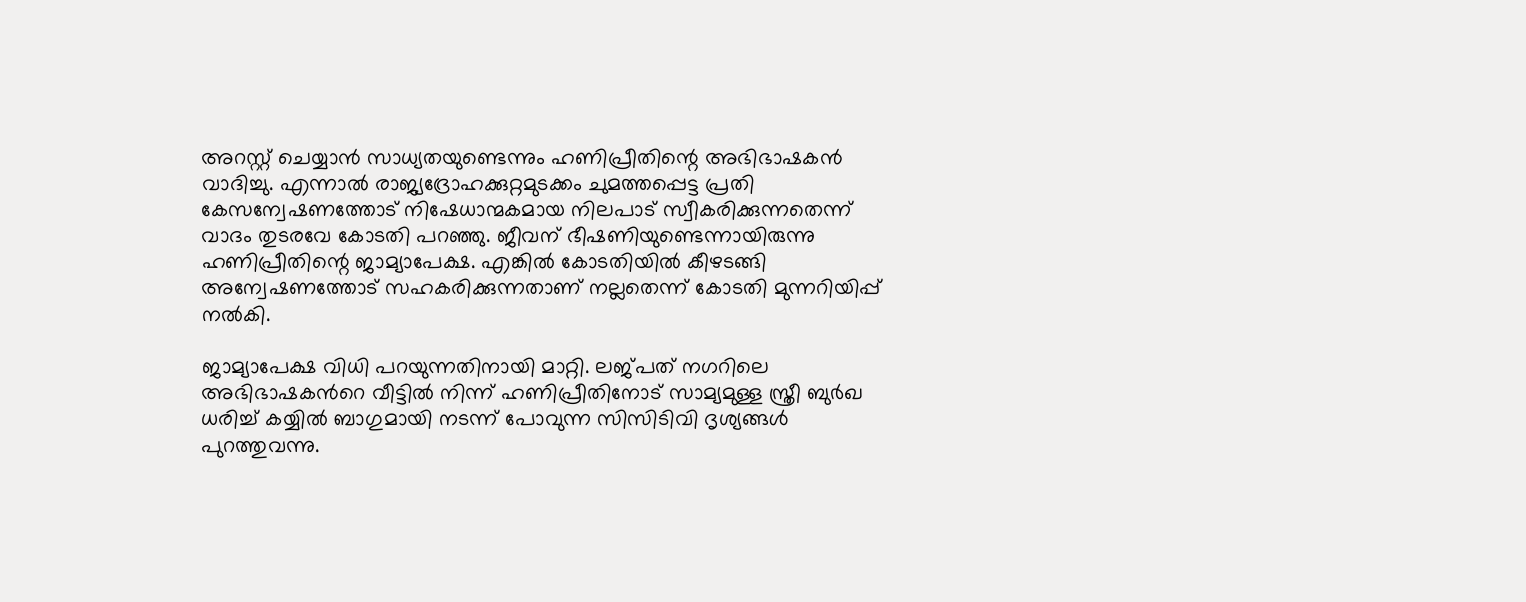അറസ്റ്റ് ചെയ്യാൻ സാധ്യതയുണ്ടെന്നും ഹണിപ്രീതിന്റെ അഭിഭാഷകൻ വാദിച്ചു. എന്നാൽ രാജ്യദ്രോഹക്കുറ്റമുടക്കം ചുമത്തപ്പെട്ട പ്രതി കേസന്വേഷണത്തോട് നിഷേധാന്മകമായ നിലപാട് സ്വീകരിക്കുന്നതെന്ന് വാദം തുടരവേ കോടതി പറഞ്ഞു. ജീവന് ഭീഷണിയുണ്ടെന്നായിരുന്നു ഹണിപ്രീതിന്റെ ജാമ്യാപേക്ഷ. എങ്കിൽ കോടതിയിൽ കീഴടങ്ങി അന്വേഷണത്തോട് സഹകരിക്കുന്നതാണ് നല്ലതെന്ന് കോടതി മുന്നറിയിപ്പ് നൽകി.

ജാമ്യാപേക്ഷ വിധി പറയുന്നതിനായി മാറ്റി. ലജ്പത് നഗറിലെ അഭിഭാഷകന്‍റെ വീട്ടിൽ നിന്ന് ഹണിപ്രീതിനോട് സാമ്യമുള്ള സ്ത്രീ ബുർ‍ഖ ധരിച്ച് കയ്യിൽ ബാഗുമായി നടന്ന് പോവുന്ന സിസിടിവി ദൃശ്യങ്ങൾ പുറത്തുവന്നു.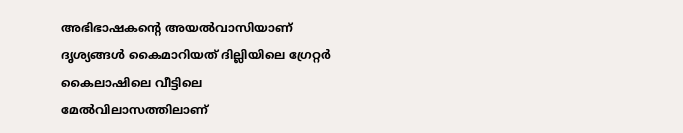അഭിഭാഷകന്‍റെ അയൽവാസിയാണ് ദൃശ്യങ്ങൾ കൈമാറിയത് ദില്ലിയിലെ ഗ്രേറ്റർ കൈലാഷിലെ വീട്ടിലെ മേൽവിലാസത്തിലാണ്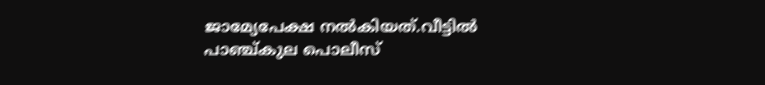ജാമ്യേപേക്ഷ നൽകിയത്.വീട്ടിൽ പാഞ്ച്കുല പൊലീസ്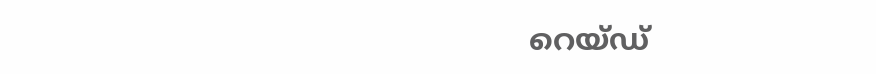റെയ്ഡ‍്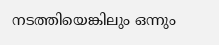നടത്തിയെങ്കിലും ഒന്നും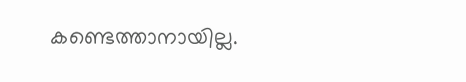കണ്ടെത്താനായില്ല.